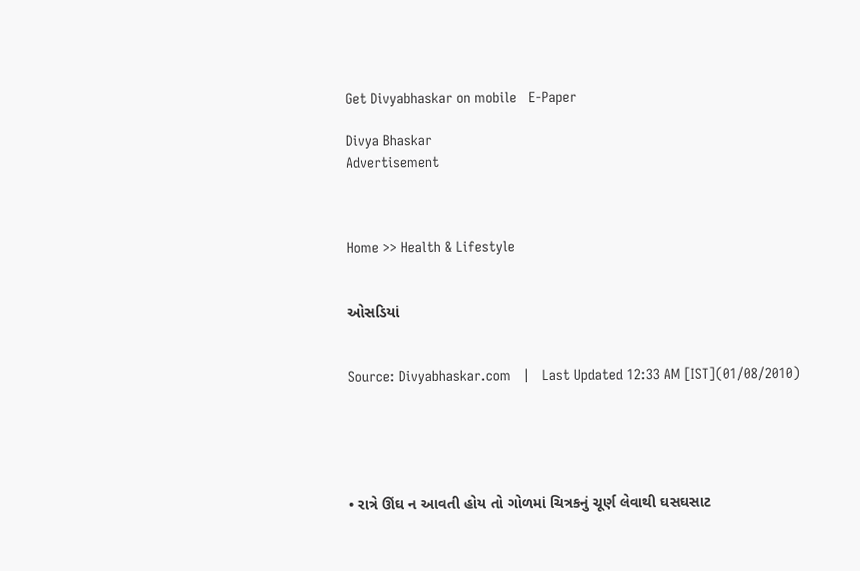Get Divyabhaskar on mobile   E-Paper

Divya Bhaskar
Advertisement



Home >> Health & Lifestyle


ઓસડિયાં


Source: Divyabhaskar.com   |   Last Updated 12:33 AM [IST](01/08/2010)





• રાત્રે ઊંઘ ન આવતી હોય તો ગોળમાં ચિત્રકનું ચૂર્ણ લેવાથી ઘસઘસાટ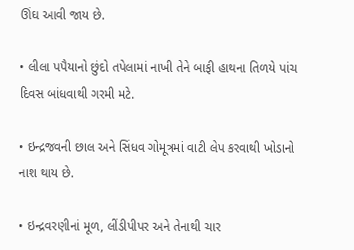ઊંઘ આવી જાય છે.

• લીલા પપૈયાનો છુંદો તપેલામાં નાખી તેને બાફી હાથના તિળયે પાંચ દિવસ બાંધવાથી ગરમી મટે.

• ઇન્દ્રજવની છાલ અને સિંધવ ગોમૂત્રમાં વાટી લેપ કરવાથી ખોડાનો નાશ થાય છે.

• ઇન્દ્રવરણીનાં મૂળ, લીંડીપીપર અને તેનાથી ચાર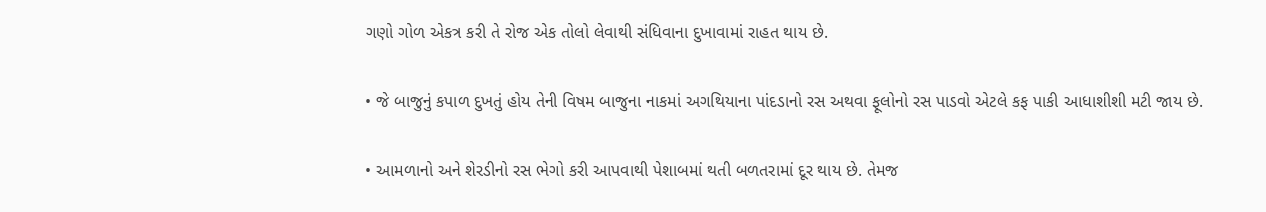ગણો ગોળ એકત્ર કરી તે રોજ એક તોલો લેવાથી સંધિવાના દુખાવામાં રાહત થાય છે.

• જે બાજુનું કપાળ દુખતું હોય તેની વિષમ બાજુના નાકમાં અગથિયાના પાંદડાનો રસ અથવા ફૂલોનો રસ પાડવો એટલે કફ પાકી આધાશીશી મટી જાય છે.

• આમળાનો અને શેરડીનો રસ ભેગો કરી આપવાથી પેશાબમાં થતી બળતરામાં દૂર થાય છે. તેમજ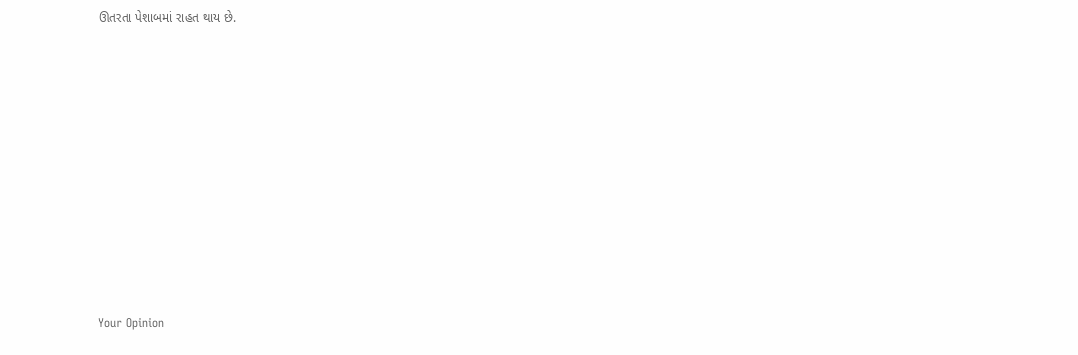ઊતરતા પેશાબમાં રાહત થાય છે.










Your Opinion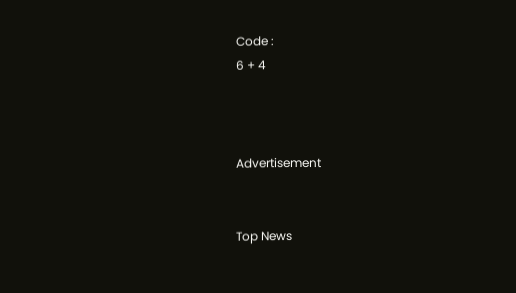Code :
6 + 4



Advertisement


Top News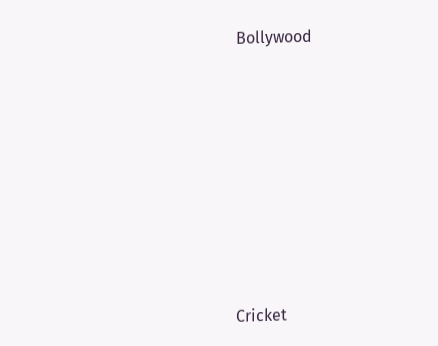Bollywood











Cricket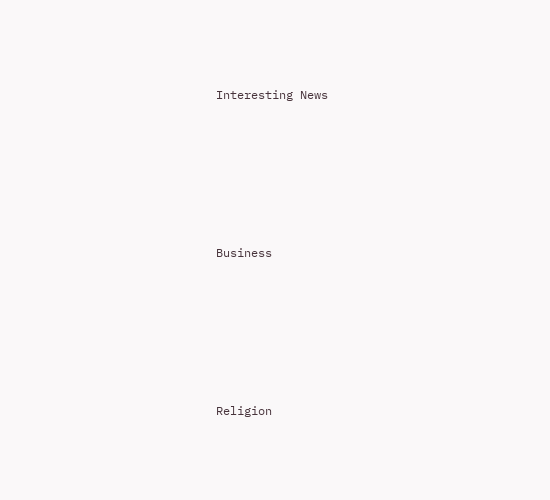Interesting News











Business











Religion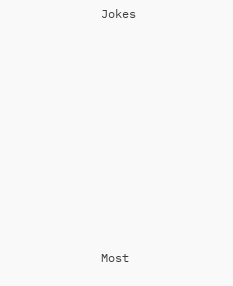Jokes











Most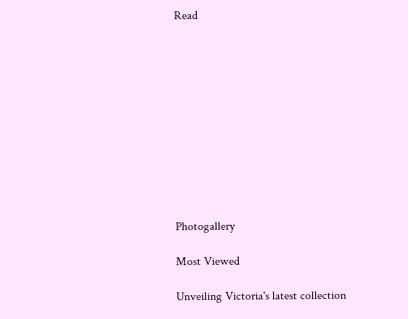Read











Photogallery

Most Viewed

Unveiling Victoria's latest collection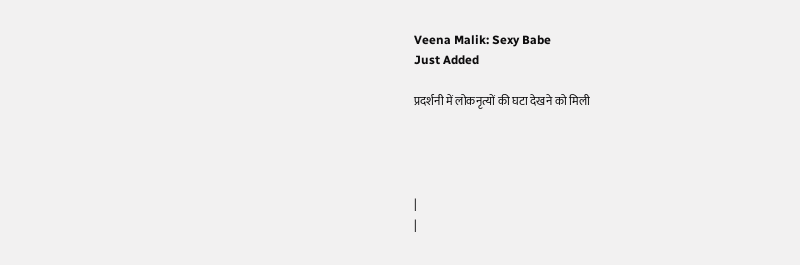Veena Malik: Sexy Babe
Just Added

प्रदर्शनी में लोकनृत्यों की घटा देखने को मिली




|
|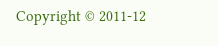Copyright © 2011-12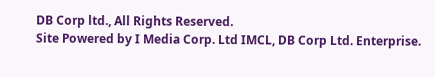DB Corp ltd., All Rights Reserved.
Site Powered by I Media Corp. Ltd IMCL, DB Corp Ltd. Enterprise.